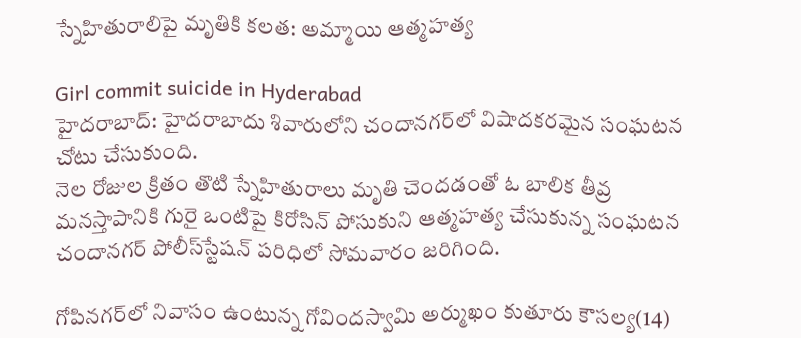స్నేహితురాలిపై మృతికి కలత: అమ్మాయి ఆత్మహత్య

Girl commit suicide in Hyderabad
హైదరాబాద్: హైదరాబాదు శివారులోని చందానగర్‌లో విషాదకరమైన సంఘటన చోటు చేసుకుంది.
నెల రోజుల క్రితం తొటి స్నేహితురాలు మృతి చెందడంతో ఓ బాలిక తీవ్ర మనస్తాపానికి గురై ఒంటిపై కిరోసిన్ పోసుకుని ఆత్మహత్య చేసుకున్న సంఘటన చందానగర్ పోలీస్‌స్టేషన్ పరిధిలో సోమవారం జరిగింది.

గోపినగర్‌లో నివాసం ఉంటున్న గోవిందస్వామి అర్ముఖం కుతూరు కౌసల్య(14)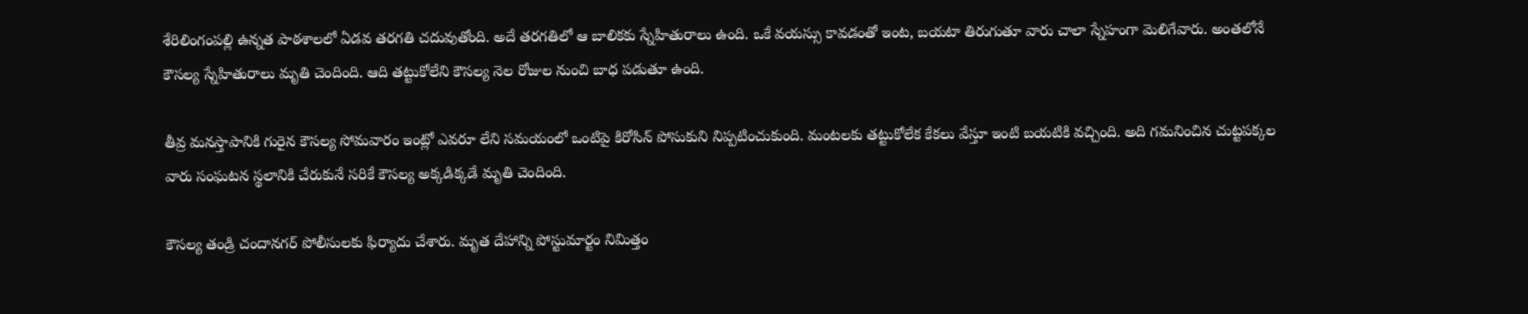శేరిలింగంపల్లి ఉన్నత పాఠశాలలో ఏడవ తరగతి చదువుతోంది. అదే తరగతిలో ఆ బాలికకు స్నేహితురాలు ఉంది. ఒకే వయస్సు కావడంతో ఇంట, బయటా తిరుగుతూ వారు చాలా స్నేహంగా మెలిగేవారు. అంతలోనే కౌసల్య స్నేహితురాలు మృతి చెందింది. ఆది తట్టుకోలేని కౌసల్య నెల రోజుల నుంచి బాధ పడుతూ ఉంది.

తీవ్ర మనస్తాపానికి గురైన కౌసల్య సోమవారం ఇంట్లో ఎవరూ లేని సమయంలో ఒంటిపై కిరోసిన్ పోసుకుని నిప్పటించుకుంది. మంటలకు తట్టుకోలేక కేకలు వేస్తూ ఇంటి బయటికి వచ్చింది. అది గమనించిన చుట్టపక్కల వారు సంఘటన స్థలానికి చేరుకునే సరికే కౌసల్య అక్కడిక్కడే మృతి చెందింది.

కౌసల్య తండ్రి చందానగర్ పోలీసులకు ఫిర్యాదు చేశారు. మృత దేహాన్ని పోస్టుమార్టం నిమిత్తం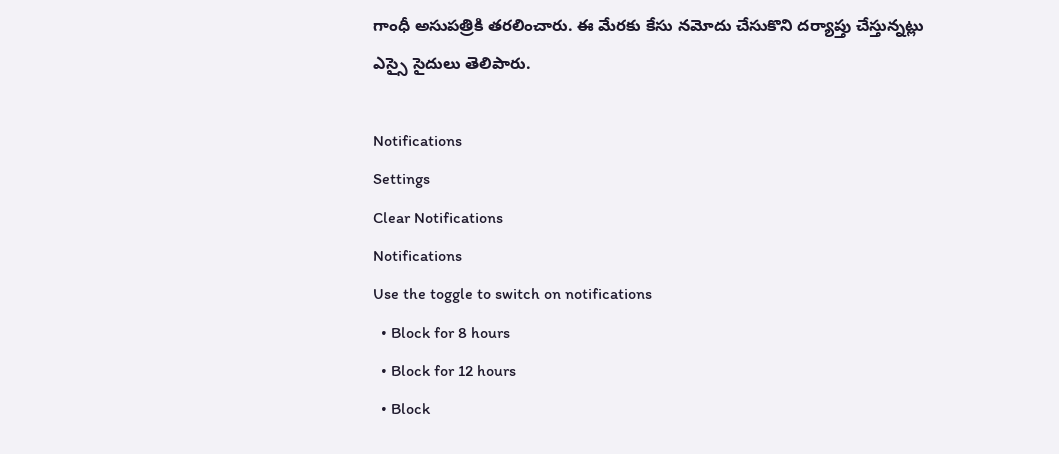గాంధీ అసుపత్రికి తరలించారు. ఈ మేరకు కేసు నమోదు చేసుకొని దర్యాప్తు చేస్తున్నట్లు ఎస్సై సైదులు తెలిపారు.

Notifications
Settings
Clear Notifications
Notifications
Use the toggle to switch on notifications
  • Block for 8 hours
  • Block for 12 hours
  • Block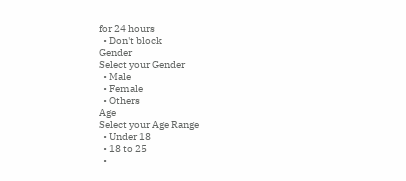for 24 hours
  • Don't block
Gender
Select your Gender
  • Male
  • Female
  • Others
Age
Select your Age Range
  • Under 18
  • 18 to 25
  •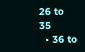26 to 35
  • 36 to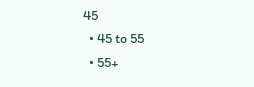45
  • 45 to 55
  • 55+